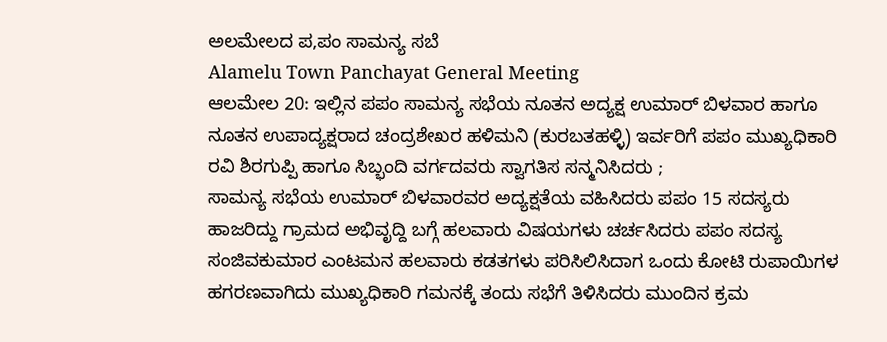ಅಲಮೇಲದ ಪ,ಪಂ ಸಾಮನ್ಯ ಸಬೆ
Alamelu Town Panchayat General Meeting
ಆಲಮೇಲ 20: ಇಲ್ಲಿನ ಪಪಂ ಸಾಮನ್ಯ ಸಭೆಯ ನೂತನ ಅದ್ಯಕ್ಷ ಉಮಾರ್ ಬಿಳವಾರ ಹಾಗೂ ನೂತನ ಉಪಾದ್ಯಕ್ಷರಾದ ಚಂದ್ರಶೇಖರ ಹಳಿಮನಿ (ಕುರಬತಹಳ್ಳಿ) ಇರ್ವರಿಗೆ ಪಪಂ ಮುಖ್ಯಧಿಕಾರಿ ರವಿ ಶಿರಗುಪ್ಪಿ ಹಾಗೂ ಸಿಬ್ಭಂದಿ ವರ್ಗದವರು ಸ್ವಾಗತಿಸ ಸನ್ಮನಿಸಿದರು ;
ಸಾಮನ್ಯ ಸಭೆಯ ಉಮಾರ್ ಬಿಳವಾರವರ ಅದ್ಯಕ್ಷತೆಯ ವಹಿಸಿದರು ಪಪಂ 15 ಸದಸ್ಯರು ಹಾಜರಿದ್ದು ಗ್ರಾಮದ ಅಭಿವೃದ್ದಿ ಬಗ್ಗೆ ಹಲವಾರು ವಿಷಯಗಳು ಚರ್ಚಸಿದರು ಪಪಂ ಸದಸ್ಯ ಸಂಜಿವಕುಮಾರ ಎಂಟಮನ ಹಲವಾರು ಕಡತಗಳು ಪರಿಸಿಲಿಸಿದಾಗ ಒಂದು ಕೋಟಿ ರುಪಾಯಿಗಳ ಹಗರಣವಾಗಿದು ಮುಖ್ಯಧಿಕಾರಿ ಗಮನಕ್ಕೆ ತಂದು ಸಭೆಗೆ ತಿಳಿಸಿದರು ಮುಂದಿನ ಕ್ರಮ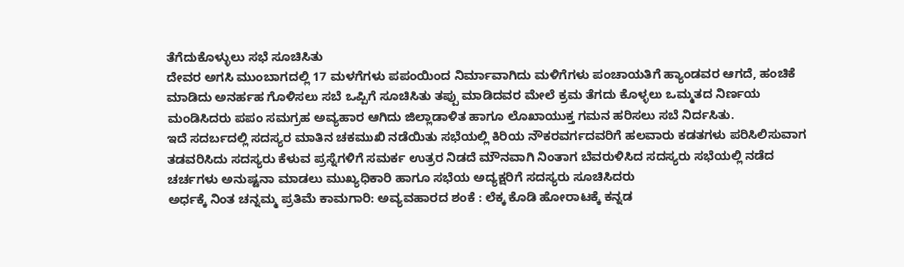ತೆಗೆದುಕೊಳ್ಳುಲು ಸಭೆ ಸೂಚಿಸಿತು
ದೇವರ ಅಗಸಿ ಮುಂಬಾಗದಲ್ಲಿ 17 ಮಳಗೆಗಳು ಪಪಂಯಿಂದ ನಿರ್ಮಾವಾಗಿದು ಮಳಿಗೆಗಳು ಪಂಚಾಯತಿಗೆ ಹ್ಯಾಂಡವರ ಆಗದೆ, ಹಂಚಿಕೆ ಮಾಡಿದು ಅನರ್ಹಹ ಗೊಳಿಸಲು ಸಬೆ ಒಪ್ಪಿಗೆ ಸೂಚಿಸಿತು ತಪ್ಪು ಮಾಡಿದವರ ಮೇಲೆ ಕ್ರಮ ತೆಗದು ಕೊಳ್ಳಲು ಒಮ್ಮತದ ನಿರ್ಣಯ ಮಂಡಿಸಿದರು ಪಪಂ ಸಮಗ್ರಹ ಅವ್ಯಹಾರ ಆಗಿದು ಜಿಲ್ಲಾಡಾಳಿತ ಹಾಗೂ ಲೊಖಾಯುಕ್ತ ಗಮನ ಹರಿಸಲು ಸಬೆ ನಿರ್ದಸಿತು.
ಇದೆ ಸದರ್ಬದಲ್ಲಿ ಸದಸ್ಯರ ಮಾತಿನ ಚಕಮುಖಿ ನಡೆಯಿತು ಸಭೆಯಲ್ಲಿ ಕಿರಿಯ ನೌಕರವರ್ಗದವರಿಗೆ ಹಲವಾರು ಕಡತಗಳು ಪರಿಸಿಲಿಸುವಾಗ ತಡವರಿಸಿದು ಸದಸ್ಯರು ಕೆಳುವ ಪ್ರಸ್ನೆಗಳಿಗೆ ಸಮರ್ಕ ಉತ್ರರ ನಿಡದೆ ಮೌನವಾಗಿ ನಿಂತಾಗ ಬೆವರುಳಿಸಿದ ಸದಸ್ಯರು ಸಭೆಯಲ್ಲಿ ನಡೆದ ಚರ್ಚಗಳು ಅನುಷ್ಟನಾ ಮಾಡಲು ಮುಖ್ಯಧಿಕಾರಿ ಹಾಗೂ ಸಭೆಯ ಅದ್ಯಕ್ಷರಿಗೆ ಸದಸ್ಯರು ಸೂಚಿಸಿದರು
ಅರ್ಧಕ್ಕೆ ನಿಂತ ಚನ್ನಮ್ಮ ಪ್ರತಿಮೆ ಕಾಮಗಾರಿ: ಅವ್ಯವಹಾರದ ಶಂಕೆ : ಲೆಕ್ಕ ಕೊಡಿ ಹೋರಾಟಕ್ಕೆ ಕನ್ನಡ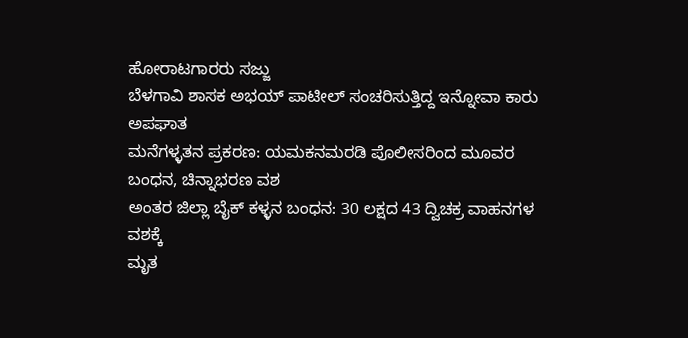ಹೋರಾಟಗಾರರು ಸಜ್ಜು
ಬೆಳಗಾವಿ ಶಾಸಕ ಅಭಯ್ ಪಾಟೀಲ್ ಸಂಚರಿಸುತ್ತಿದ್ದ ಇನ್ನೋವಾ ಕಾರು ಅಪಘಾತ
ಮನೆಗಳ್ಳತನ ಪ್ರಕರಣ: ಯಮಕನಮರಡಿ ಪೊಲೀಸರಿಂದ ಮೂವರ ಬಂಧನ, ಚಿನ್ನಾಭರಣ ವಶ
ಅಂತರ ಜಿಲ್ಲಾ ಬೈಕ್ ಕಳ್ಳನ ಬಂಧನ: 30 ಲಕ್ಷದ 43 ದ್ವಿಚಕ್ರ ವಾಹನಗಳ ವಶಕ್ಕೆ
ಮೃತ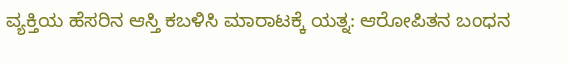ವ್ಯಕ್ತಿಯ ಹೆಸರಿನ ಆಸ್ತಿ ಕಬಳಿಸಿ ಮಾರಾಟಕ್ಕೆ ಯತ್ನ: ಆರೋಪಿತನ ಬಂಧನ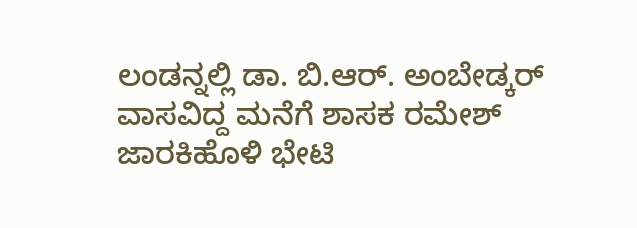ಲಂಡನ್ನಲ್ಲಿ ಡಾ. ಬಿ.ಆರ್. ಅಂಬೇಡ್ಕರ್ ವಾಸವಿದ್ದ ಮನೆಗೆ ಶಾಸಕ ರಮೇಶ್ ಜಾರಕಿಹೊಳಿ ಭೇಟಿ